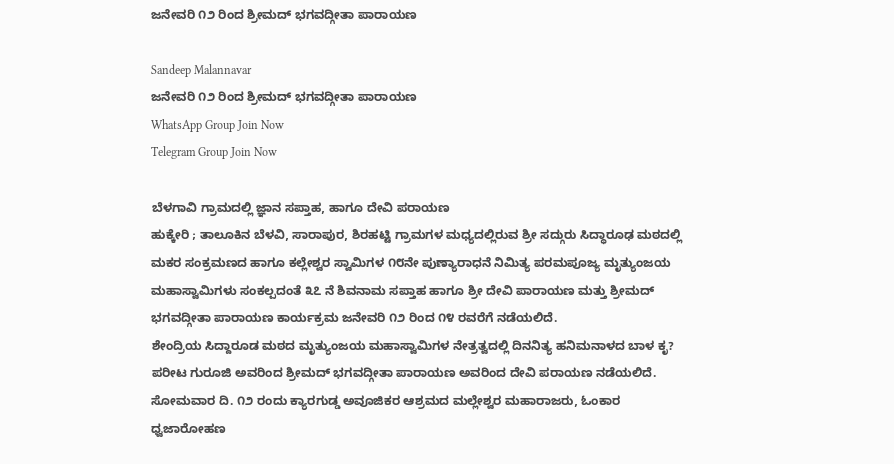ಜನೇವರಿ ೧೨ ರಿಂದ ಶ್ರೀಮದ್ ಭಗವದ್ಗೀತಾ ಪಾರಾಯಣ

Sandeep Malannavar
ಜನೇವರಿ ೧೨ ರಿಂದ ಶ್ರೀಮದ್ ಭಗವದ್ಗೀತಾ ಪಾರಾಯಣ
WhatsApp Group Join Now
Telegram Group Join Now

ಬೆಳಗಾವಿ ಗ್ರಾಮದಲ್ಲಿ ಜ್ಞಾನ ಸಪ್ತಾಹ, ಹಾಗೂ ದೇವಿ ಪರಾಯಣ
ಹುಕ್ಕೇರಿ ; ತಾಲೂಕಿನ ಬೆಳವಿ, ಸಾರಾಪುರ, ಶಿರಹಟ್ಟಿ ಗ್ರಾಮಗಳ ಮಧ್ಯದಲ್ಲಿರುವ ಶ್ರೀ ಸದ್ಗುರು ಸಿದ್ಧಾರೂಢ ಮಠದಲ್ಲಿ ಮಕರ ಸಂಕ್ರಮಣದ ಹಾಗೂ ಕಲ್ಲೇಶ್ವರ ಸ್ವಾಮಿಗಳ ೧೮ನೇ ಪುಣ್ಯಾರಾಧನೆ ನಿಮಿತ್ಯ ಪರಮಪೂಜ್ಯ ಮೃತ್ಯುಂಜಯ ಮಹಾಸ್ವಾಮಿಗಳು ಸಂಕಲ್ಪದಂತೆ ೩೭ ನೆ ಶಿವನಾಮ ಸಪ್ತಾಹ ಹಾಗೂ ಶ್ರೀ ದೇವಿ ಪಾರಾಯಣ ಮತ್ತು ಶ್ರೀಮದ್ ಭಗವದ್ಗೀತಾ ಪಾರಾಯಣ ಕಾರ್ಯಕ್ರಮ ಜನೇವರಿ ೧೨ ರಿಂದ ೧೪ ರವರೆಗೆ ನಡೆಯಲಿದೆ.
ಶೇಂದ್ರಿಯ ಸಿದ್ದಾರೂಡ ಮಠದ ಮೃತ್ಯುಂಜಯ ಮಹಾಸ್ವಾಮಿಗಳ ನೇತ್ರತ್ವದಲ್ಲಿ ದಿನನಿತ್ಯ ಹನಿಮನಾಳದ ಬಾಳ ಕೃ? ಪರೀಟ ಗುರೂಜಿ ಅವರಿಂದ ಶ್ರೀಮದ್ ಭಗವದ್ಗೀತಾ ಪಾರಾಯಣ ಅವರಿಂದ ದೇವಿ ಪರಾಯಣ ನಡೆಯಲಿದೆ.
ಸೋಮವಾರ ದಿ. ೧೨ ರಂದು ಕ್ಯಾರಗುಡ್ಡ ಅವೂಜಿಕರ ಆಶ್ರಮದ ಮಲ್ಲೇಶ್ವರ ಮಹಾರಾಜರು, ಓಂಕಾರ ಧ್ವಜಾರೋಹಣ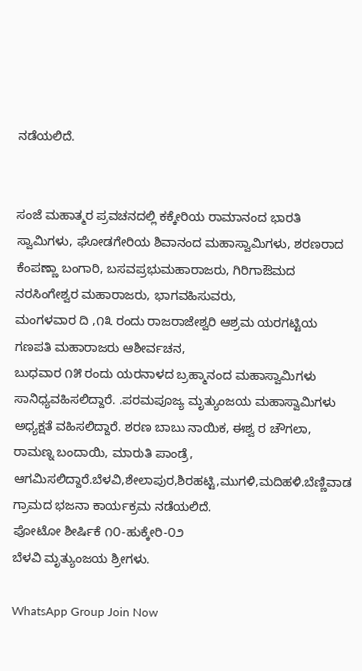ನಡೆಯಲಿದೆ.


ಸಂಜೆ ಮಹಾತ್ಮರ ಪ್ರವಚನದಲ್ಲಿ ಕಕ್ಕೇರಿಯ ರಾಮಾನಂದ ಭಾರತಿ ಸ್ವಾಮಿಗಳು, ಘೋಡಗೇರಿಯ ಶಿವಾನಂದ ಮಹಾಸ್ವಾಮಿಗಳು, ಶರಣರಾದ ಕೆಂಪಣ್ಣಾ ಬಂಗಾರಿ, ಬಸವಪ್ರಭುಮಹಾರಾಜರು, ಗಿರಿಗಾಔಮದ ನರಸಿಂಗೇಶ್ವರ ಮಹಾರಾಜರು, ಭಾಗವಹಿಸುವರು,
ಮಂಗಳವಾರ ದಿ ,೧೩ ರಂದು ರಾಜರಾಜೇಶ್ವರಿ ಆಶ್ರಮ ಯರಗಟ್ಟಿಯ ಗಣಪತಿ ಮಹಾರಾಜರು ಆಶೀರ್ವಚನ,
ಬುಧವಾರ ೧೫ ರಂದು ಯರನಾಳದ ಬ್ರಹ್ಮಾನಂದ ಮಹಾಸ್ವಾಮಿಗಳು ಸಾನಿಧ್ಯವಹಿಸಲಿದ್ದಾರೆ. .ಪರಮಪೂಜ್ಯ ಮೃತ್ಯುಂಜಯ ಮಹಾಸ್ವಾಮಿಗಳು ಅಧ್ಯಕ್ಷತೆ ವಹಿಸಲಿದ್ದಾರೆ. ಶರಣ ಬಾಬು ನಾಯಿಕ, ಈಶ್ವ ರ ಚೌಗಲಾ, ರಾಮಣ್ನ ಬಂದಾಯಿ, ಮಾರುತಿ ಪಾಂಡ್ರೆ, ಆಗಮಿಸಲಿದ್ದಾರೆ.ಬೆಳವಿ,ಶೇಲಾಪುರ,ಶಿರಹಟ್ಟಿ,ಮುಗಳಿ,ಮದಿಹಳಿ.ಬೆಣ್ಣಿವಾಡ ಗ್ರಾಮದ ಭಜನಾ ಕಾರ್ಯಕ್ರಮ ನಡೆಯಲಿದೆ.
ಪೋಟೋ ಶೀರ್ಷಿಕೆ ೧೦-ಹುಕ್ಕೇರಿ-೦೨
ಬೆಳವಿ ಮೃತ್ಯುಂಜಯ ಶ್ರೀಗಳು.

WhatsApp Group Join Now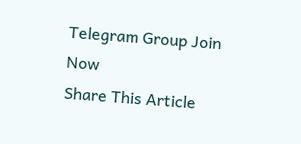Telegram Group Join Now
Share This Article